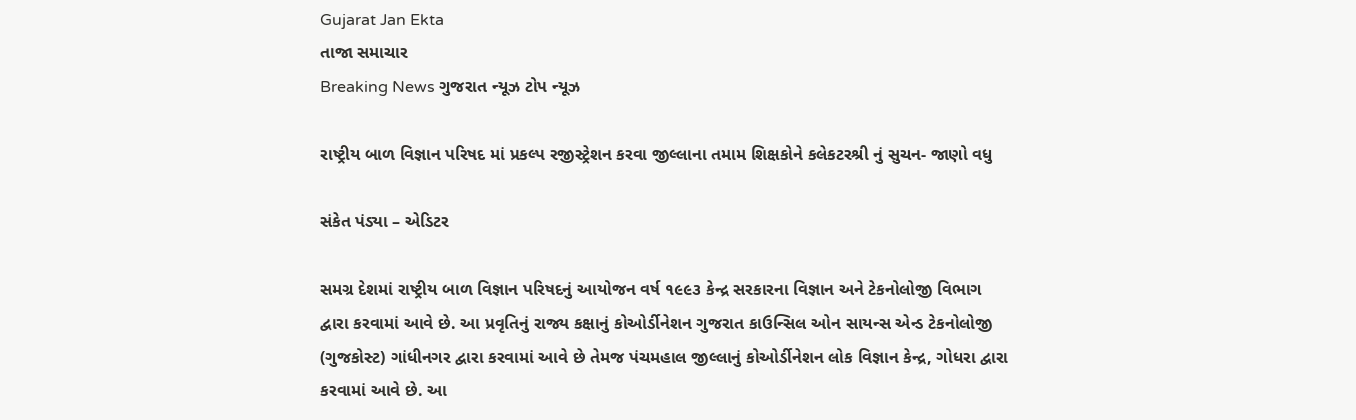Gujarat Jan Ekta
તાજા સમાચાર
Breaking News ગુજરાત ન્યૂઝ ટોપ ન્યૂઝ

રાષ્ટ્રીય બાળ વિજ્ઞાન પરિષદ માં પ્રકલ્પ રજીસ્ટ્રેશન કરવા જીલ્લાના તમામ શિક્ષકોને કલેકટરશ્રી નું સુચન- જાણો વધુ

સંકેત પંડ્યા – એડિટર

સમગ્ર દેશમાં રાષ્ટ્રીય બાળ વિજ્ઞાન પરિષદનું આયોજન વર્ષ ૧૯૯૩ કેન્દ્ર સરકારના વિજ્ઞાન અને ટેકનોલોજી વિભાગ દ્વારા કરવામાં આવે છે. આ પ્રવૃતિનું રાજ્ય કક્ષાનું કોઓર્ડીનેશન ગુજરાત કાઉન્સિલ ઓન સાયન્સ એન્ડ ટેકનોલોજી (ગુજકોસ્ટ) ગાંધીનગર દ્વારા કરવામાં આવે છે તેમજ પંચમહાલ જીલ્લાનું કોઓર્ડીનેશન લોક વિજ્ઞાન કેન્દ્ર, ગોધરા દ્વારા કરવામાં આવે છે. આ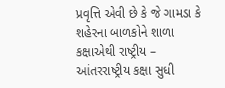પ્રવૃત્તિ એવી છે કે જે ગામડા કે શહેરના બાળકોને શાળા કક્ષાએથી રાષ્ટ્રીય – આંતરરાષ્ટ્રીય કક્ષા સુધી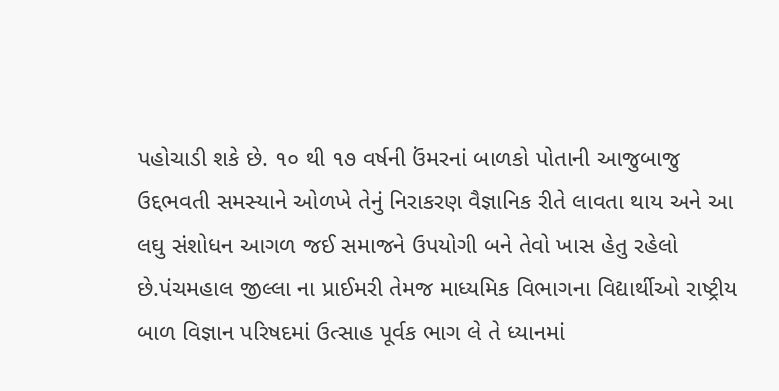પહોચાડી શકે છે. ૧૦ થી ૧૭ વર્ષની ઉંમરનાં બાળકો પોતાની આજુબાજુ ઉદ્દભવતી સમસ્યાને ઓળખે તેનું નિરાકરણ વૈજ્ઞાનિક રીતે લાવતા થાય અને આ લઘુ સંશોધન આગળ જઈ સમાજને ઉપયોગી બને તેવો ખાસ હેતુ રહેલો છે.પંચમહાલ જીલ્લા ના પ્રાઈમરી તેમજ માધ્યમિક વિભાગના વિદ્યાર્થીઓ રાષ્ટ્રીય બાળ વિજ્ઞાન પરિષદમાં ઉત્સાહ પૂર્વક ભાગ લે તે ધ્યાનમાં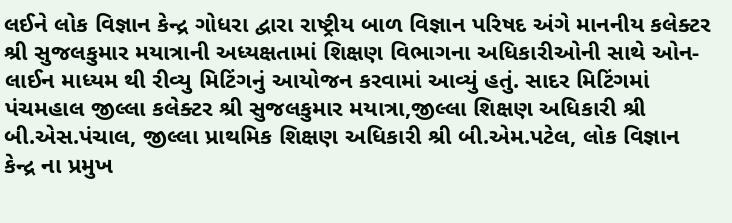લઈને લોક વિજ્ઞાન કેન્દ્ર ગોધરા દ્વારા રાષ્ટ્રીય બાળ વિજ્ઞાન પરિષદ અંગે માનનીય કલેક્ટર શ્રી સુજલકુમાર મયાત્રાની અધ્યક્ષતામાં શિક્ષણ વિભાગના અધિકારીઓની સાથે ઓન-લાઈન માધ્યમ થી રીવ્યુ મિટિંગનું આયોજન કરવામાં આવ્યું હતું. સાદર મિટિંગમાં પંચમહાલ જીલ્લા કલેક્ટર શ્રી સુજલકુમાર મયાત્રા,જીલ્લા શિક્ષણ અધિકારી શ્રી બી.એસ.પંચાલ, જીલ્લા પ્રાથમિક શિક્ષણ અધિકારી શ્રી બી.એમ.પટેલ, લોક વિજ્ઞાન કેન્દ્ર ના પ્રમુખ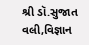શ્રી ડૉ.સુજાત વલી,વિજ્ઞાન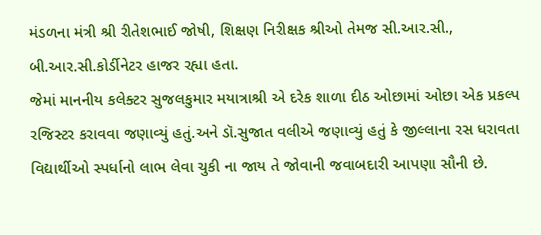મંડળના મંત્રી શ્રી રીતેશભાઈ જોષી, શિક્ષણ નિરીક્ષક શ્રીઓ તેમજ સી.આર.સી., બી.આર.સી.કોર્ડીનેટર હાજર રહ્યા હતા.
જેમાં માનનીય કલેક્ટર સુજલકુમાર મયાત્રાશ્રી એ દરેક શાળા દીઠ ઓછામાં ઓછા એક પ્રકલ્પ રજિસ્ટર કરાવવા જણાવ્યું હતું.અને ડૉ.સુજાત વલીએ જણાવ્યું હતું કે જીલ્લાના રસ ધરાવતા વિદ્યાર્થીઓ સ્પર્ધાનો લાભ લેવા ચુકી ના જાય તે જોવાની જવાબદારી આપણા સૌની છે.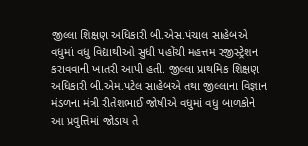જીલ્લા શિક્ષણ અધિકારી બી.એસ.પંચાલ સાહેબએ વધુમાં વધુ વિદ્યાથીઓ સુધી પહોંચી મહત્તમ રજીસ્ટ્રેશન કરાવવાની ખાતરી આપી હતી. જીલ્લા પ્રાથમિક શિક્ષણ અધિકારી બી.એમ.પટેલ સાહેબએ તથા જીલ્લાના વિજ્ઞાન મંડળના મંત્રી રીતેશભાઈ જોષીએ વધુમાં વધુ બાળકોને આ પ્રવુત્તિમાં જોડાય તે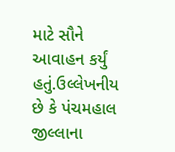માટે સૌને આવાહન કર્યું હતું.ઉલ્લેખનીય છે કે પંચમહાલ જીલ્લાના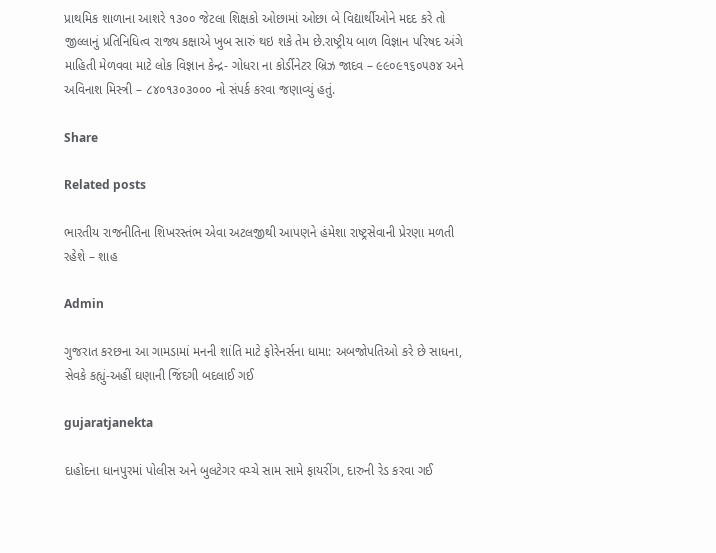પ્રાથમિક શાળાના આશરે ૧૩૦૦ જેટલા શિક્ષકો ઓછામાં ઓછા બે વિદ્યાર્થીઓને મદદ કરે તો જીલ્લાનું પ્રતિનિધિત્વ રાજ્ય કક્ષાએ ખુબ સારું થઇ શકે તેમ છે.રાષ્ટ્રીય બાળ વિજ્ઞાન પરિષદ અંગે માહિતી મેળવવા માટે લોક વિજ્ઞાન કેન્દ્ર- ગોધરા ના કોર્ડીનેટર બ્રિઝ જાદવ – ૯૯૦૯૧૬૦૫૭૪ અને અવિનાશ મિસ્ત્રી – ૮૪૦૧૩૦૩૦૦૦ નો સંપર્ક કરવા જણાવ્યું હતું.

Share

Related posts

ભારતીય રાજનીતિના શિખરસ્તંભ એવા અટલજીથી આપણને હંમેશા રાષ્ટ્રસેવાની પ્રેરણા મળતી રહેશે – શાહ

Admin

ગુજરાત કરછના આ ગામડામાં મનની શાંતિ માટે ફોરેનર્સના ધામા: અબજોપતિઓ કરે છે સાધના, સેવકે કહ્યું-અહીં ઘણાની જિંદગી બદલાઈ ગઈ

gujaratjanekta

દાહોદના ધાનપુરમાં પોલીસ અને બુલટેગર વચ્ચે સામ સામે ફાયરીંગ, દારુની રેડ કરવા ગઈ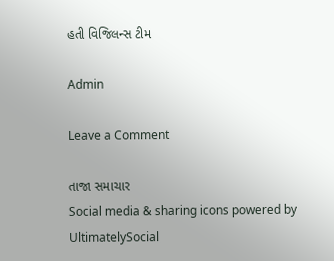હતી વિજિલન્સ ટીમ

Admin

Leave a Comment

તાજા સમાચાર
Social media & sharing icons powered by UltimatelySocial